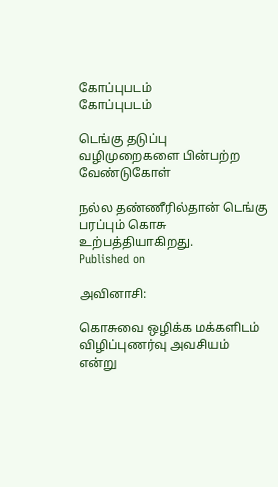கோப்புபடம்
கோப்புபடம்

டெங்கு தடுப்பு வழிமுறைகளை பின்பற்ற வேண்டுகோள்

நல்ல தண்ணீரில்தான் டெங்கு பரப்பும் கொசு உற்பத்தியாகிறது.
Published on

அவினாசி:

கொசுவை ஒழிக்க மக்களிடம் விழிப்புணர்வு அவசியம் என்று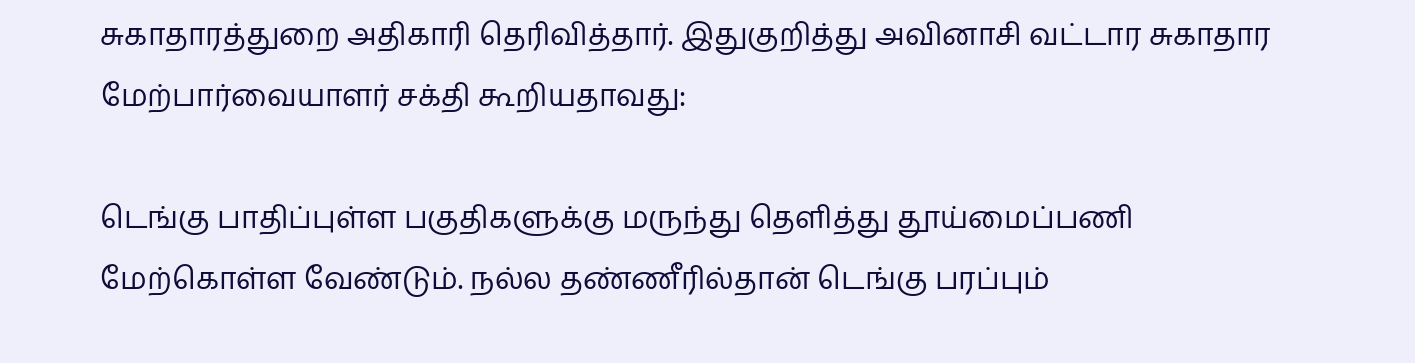சுகாதாரத்துறை அதிகாரி தெரிவித்தார். இதுகுறித்து அவினாசி வட்டார சுகாதார மேற்பார்வையாளர் சக்தி கூறியதாவது:

டெங்கு பாதிப்புள்ள பகுதிகளுக்கு மருந்து தெளித்து தூய்மைப்பணி மேற்கொள்ள வேண்டும். நல்ல தண்ணீரில்தான் டெங்கு பரப்பும்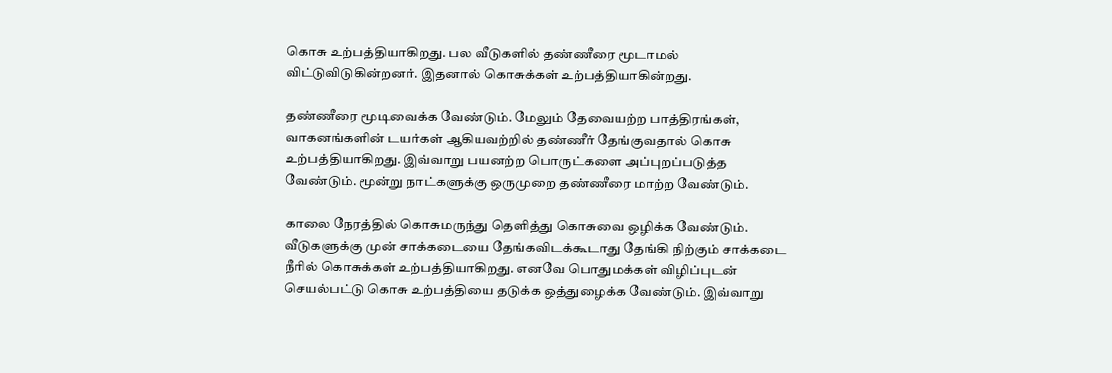கொசு உற்பத்தியாகிறது. பல வீடுகளில் தண்ணீரை மூடாமல் விட்டுவிடுகின்றனர். இதனால் கொசுக்கள் உற்பத்தியாகின்றது.

தண்ணீரை மூடிவைக்க வேண்டும். மேலும் தேவையற்ற பாத்திரங்கள், வாகனங்களின் டயர்கள் ஆகியவற்றில் தண்ணீர் தேங்குவதால் கொசு உற்பத்தியாகிறது. இவ்வாறு பயனற்ற பொருட்களை அப்புறப்படுத்த வேண்டும். மூன்று நாட்களுக்கு ஒருமுறை தண்ணீரை மாற்ற வேண்டும்.

காலை நேரத்தில் கொசுமருந்து தெளித்து கொசுவை ஒழிக்க வேண்டும். வீடுகளுக்கு முன் சாக்கடையை தேங்கவிடக்கூடாது தேங்கி நிற்கும் சாக்கடை நீரில் கொசுக்கள் உற்பத்தியாகிறது. எனவே பொதுமக்கள் விழிப்புடன் செயல்பட்டு கொசு உற்பத்தியை தடுக்க ஒத்துழைக்க வேண்டும். இவ்வாறு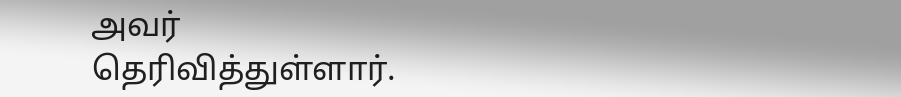அவர் தெரிவித்துள்ளார்.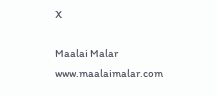X

Maalai Malar
www.maalaimalar.com